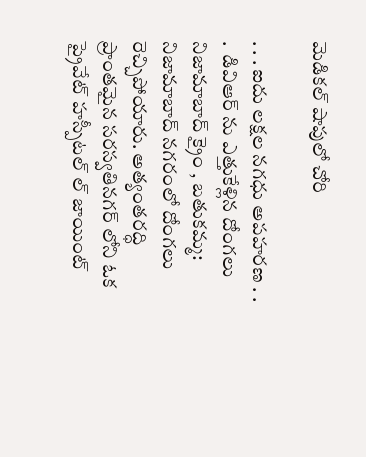మెడికల్ షాపులో చోరి

. . . ఐదు లక్షల నగధు అపహరణ . . .  డివిఆర్ ను ఎత్తుకేళ్లిన దోంగలు  నిజామాబాద్ క్రైం , బతుకమ్మ:   నిజామాబాద్ నగరంలో దోంగలు రెచ్చిపోయారు. అత్యంతరద్ధి ప్రాంతమైన సరస్వతినగర్ లోని ఓక ప్రైవేట్ హస్పీటల్ ల్ జాయింట్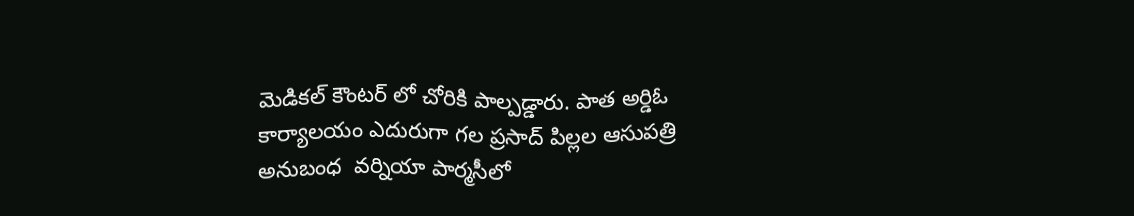మెడికల్ కౌంటర్ లో చోరికి పాల్పడ్డారు. పాత అర్డిఓ కార్యాలయం ఎదురుగా గల ప్రసాద్ పిల్లల ఆసుపత్రి అనుబంధ  వర్నియా పార్మసీలో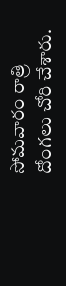సోమవారం రాత్రి దోంగలు చోరి చేశారు.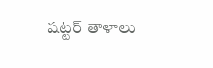షట్టర్ తాళాలు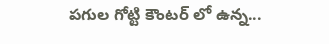పగుల గోట్టి కౌంటర్ లో ఉన్న...